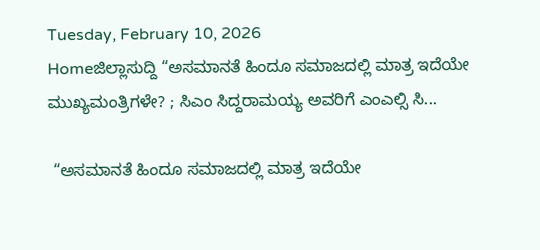Tuesday, February 10, 2026
Homeಜಿಲ್ಲಾಸುದ್ದಿ “ಅಸಮಾನತೆ ಹಿಂದೂ ಸಮಾಜದಲ್ಲಿ ಮಾತ್ರ ಇದೆಯೇ ಮುಖ್ಯಮಂತ್ರಿಗಳೇ? ; ಸಿಎಂ ಸಿದ್ದರಾಮಯ್ಯ ಅವರಿಗೆ ಎಂಎಲ್ಸಿ ಸಿ...

 “ಅಸಮಾನತೆ ಹಿಂದೂ ಸಮಾಜದಲ್ಲಿ ಮಾತ್ರ ಇದೆಯೇ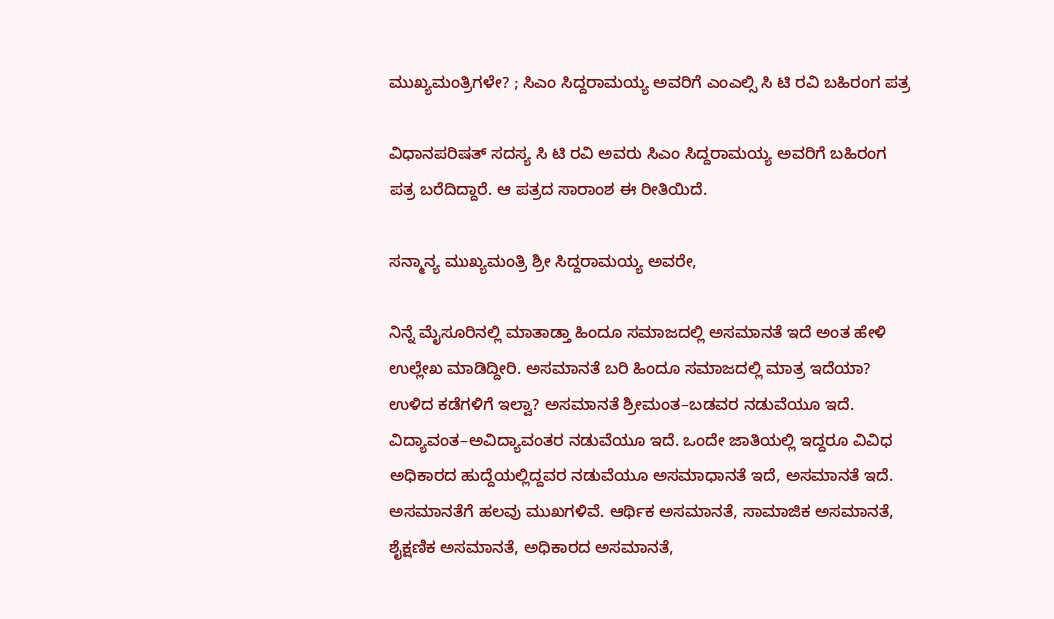ಮುಖ್ಯಮಂತ್ರಿಗಳೇ? ; ಸಿಎಂ ಸಿದ್ದರಾಮಯ್ಯ ಅವರಿಗೆ ಎಂಎಲ್ಸಿ ಸಿ ಟಿ ರವಿ ಬಹಿರಂಗ ಪತ್ರ

ವಿಧಾನಪರಿಷತ್ ಸದಸ್ಯ ಸಿ ಟಿ ರವಿ ಅವರು ಸಿಎಂ ಸಿದ್ದರಾಮಯ್ಯ ಅವರಿಗೆ ಬಹಿರಂಗ ಪತ್ರ ಬರೆದಿದ್ದಾರೆ. ಆ ಪತ್ರದ ಸಾರಾಂಶ ಈ ರೀತಿಯಿದೆ.

ಸನ್ಮಾನ್ಯ ಮುಖ್ಯಮಂತ್ರಿ ಶ್ರೀ ಸಿದ್ದರಾಮಯ್ಯ ಅವರೇ,

ನಿನ್ನೆ ಮೈಸೂರಿನಲ್ಲಿ ಮಾತಾಡ್ತಾ ಹಿಂದೂ ಸಮಾಜದಲ್ಲಿ ಅಸಮಾನತೆ ಇದೆ ಅಂತ ಹೇಳಿ ಉಲ್ಲೇಖ ಮಾಡಿದ್ದೀರಿ. ಅಸಮಾನತೆ ಬರಿ ಹಿಂದೂ ಸಮಾಜದಲ್ಲಿ ಮಾತ್ರ ಇದೆಯಾ? ಉಳಿದ ಕಡೆಗಳಿಗೆ ಇಲ್ವಾ? ಅಸಮಾನತೆ ಶ್ರೀಮಂತ–ಬಡವರ ನಡುವೆಯೂ ಇದೆ. ವಿದ್ಯಾವಂತ–ಅವಿದ್ಯಾವಂತರ ನಡುವೆಯೂ ಇದೆ. ಒಂದೇ ಜಾತಿಯಲ್ಲಿ ಇದ್ದರೂ ವಿವಿಧ ಅಧಿಕಾರದ ಹುದ್ದೆಯಲ್ಲಿದ್ದವರ ನಡುವೆಯೂ ಅಸಮಾಧಾನತೆ ಇದೆ, ಅಸಮಾನತೆ ಇದೆ. ಅಸಮಾನತೆಗೆ ಹಲವು ಮುಖಗಳಿವೆ. ಆರ್ಥಿಕ ಅಸಮಾನತೆ, ಸಾಮಾಜಿಕ ಅಸಮಾನತೆ, ಶೈಕ್ಷಣಿಕ ಅಸಮಾನತೆ, ಅಧಿಕಾರದ ಅಸಮಾನತೆ,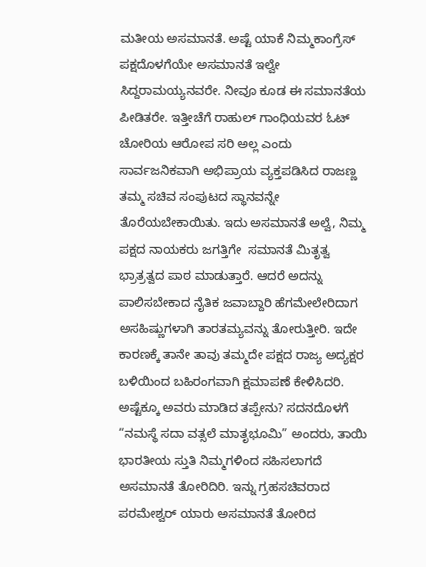ಮತೀಯ ಅಸಮಾನತೆ. ಅಷ್ಟೆ ಯಾಕೆ ನಿಮ್ಮ‌ಕಾಂಗ್ರೆಸ್ ಪಕ್ಷದೊಳಗೆಯೇ ಅಸಮಾನತೆ ಇಲ್ವೇ ಸಿದ್ದರಾಮಯ್ಯನವರೇ. ನೀವೂ ಕೂಡ ಈ ಸಮಾನತೆಯ ಪೀಡಿತರೇ. ಇತ್ತೀಚೆಗೆ ರಾಹುಲ್ ಗಾಂಧಿಯವರ ಓಟ್ ಚೋರಿಯ ಆರೋಪ ಸರಿ ಅಲ್ಲ ಎಂದು ಸಾರ್ವಜನಿಕವಾಗಿ ಅಭಿಪ್ರಾಯ ವ್ಯಕ್ತಪಡಿಸಿದ ರಾಜಣ್ಣ ತಮ್ಮ ಸಚಿವ ಸಂಪುಟದ ಸ್ಥಾನವನ್ನೇ ತೊರೆಯಬೇಕಾಯಿತು. ಇದು ಅಸಮಾನತೆ ಅಲ್ವೆ, ನಿಮ್ಮ ಪಕ್ಷದ ನಾಯಕರು ಜಗತ್ತಿಗೇ  ಸಮಾನತೆ ಮಿತೃತ್ವ ಭ್ರಾತ್ರತ್ವದ ಪಾಠ ಮಾಡುತ್ತಾರೆ. ಆದರೆ ಅದನ್ನು ಪಾಲಿಸಬೇಕಾದ ನೈತಿಕ ಜವಾಬ್ದಾರಿ ಹೆಗಮೇಲೇರಿದಾಗ ಅಸಹಿಷ್ಣುಗಳಾಗಿ ತಾರತಮ್ಯವನ್ನು ತೋರುತ್ತೀರಿ. ಇದೇ ಕಾರಣಕ್ಕೆ ತಾನೇ ತಾವು ತಮ್ಮದೇ ಪಕ್ಷದ ರಾಜ್ಯ ಅದ್ಯಕ್ಷರ ಬಳಿಯಿಂದ ಬಹಿರಂಗವಾಗಿ ಕ್ಷಮಾಪಣೆ ಕೇಳಿಸಿದರಿ. ಅಷ್ಟೆಕ್ಕೂ ಅವರು ಮಾಡಿದ ತಪ್ಪೇನು? ಸದನದೊಳಗೆ “ನಮಸ್ಥೆ ಸದಾ ವತ್ಸಲೆ ಮಾತೃಭೂಮಿ” ಅಂದರು, ತಾಯಿ ಭಾರತೀಯ ಸ್ತುತಿ ನಿಮ್ಮಗಳಿಂದ‌ ಸಹಿಸಲಾಗದೆ ಅಸಮಾನತೆ ತೋರಿದಿರಿ. ಇನ್ನು ಗ್ರಹಸಚಿವರಾದ ಪರಮೇಶ್ವರ್ ಯಾರು ಅಸಮಾನತೆ ತೋರಿದ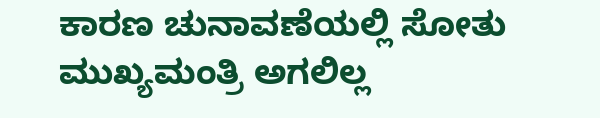ಕಾರಣ ಚುನಾವಣೆಯಲ್ಲಿ ಸೋತು ಮುಖ್ಯಮಂತ್ರಿ ಅಗಲಿಲ್ಲ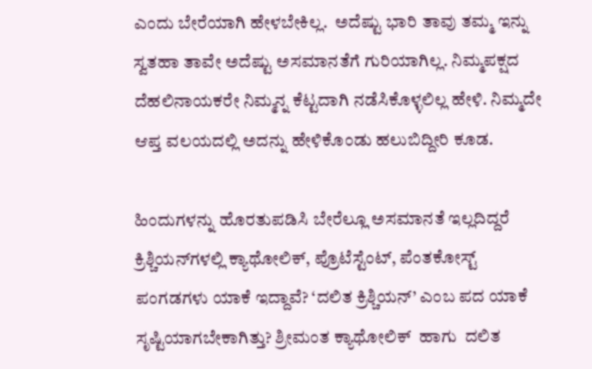ಎಂದು ಬೇರೆಯಾಗಿ ಹೇಳಬೇಕಿಲ್ಲ.  ಅದೆಷ್ಟು ಭಾರಿ ತಾವು ತಮ್ಮ ಇನ್ನು ಸ್ವತಹಾ ತಾವೇ ಅದೆಷ್ಟು ಅಸಮಾನತೆಗೆ ಗುರಿಯಾಗಿಲ್ಲ. ನಿಮ್ಮ‌ಪಕ್ಷದ ದೆಹಲಿ‌ನಾಯಕರೇ ನಿಮ್ಮನ್ನ ಕೆಟ್ಟದಾಗಿ ನಡೆಸಿಕೊಳ್ಳಲಿಲ್ಲ ಹೇಳಿ. ನಿಮ್ಮದೇ  ಆಪ್ತ ವಲಯದಲ್ಲಿ ಅದನ್ನು ಹೇಳಿಕೊಂಡು ಹಲುಬಿದ್ದೀರಿ ಕೂಡ.

ಹಿಂದುಗಳನ್ನು ಹೊರತುಪಡಿಸಿ ಬೇರೆಲ್ಲೂ ಅಸಮಾನತೆ ಇಲ್ಲದಿದ್ದರೆ ಕ್ರಿಶ್ಚಿಯನ್‌ಗಳಲ್ಲಿ ಕ್ಯಾಥೋಲಿಕ್, ಪ್ರೊಟೆಸ್ಟೆಂಟ್, ಪೆಂತಕೋಸ್ಟ್ ಪಂಗಡಗಳು ಯಾಕೆ ಇದ್ದಾವೆ? ‘ದಲಿತ ಕ್ರಿಶ್ಚಿಯನ್’ ಎಂಬ ಪದ ಯಾಕೆ ಸೃಷ್ಟಿಯಾಗಬೇಕಾಗಿತ್ತು? ಶ್ರೀಮಂತ ಕ್ಯಾಥೋಲಿಕ್  ಹಾಗು  ದಲಿತ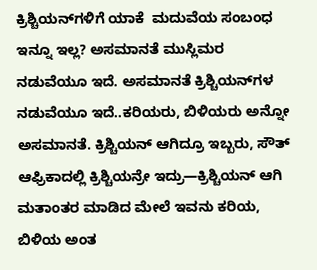ಕ್ರಿಶ್ಚಿಯನ್‌ಗಳಿಗೆ ಯಾಕೆ  ಮದುವೆಯ ಸಂಬಂಧ ಇನ್ನೂ ಇಲ್ಲ? ಅಸಮಾನತೆ ಮುಸ್ಲಿಮರ ನಡುವೆಯೂ ಇದೆ. ಅಸಮಾನತೆ ಕ್ರಿಶ್ಚಿಯನ್‌ಗಳ ನಡುವೆಯೂ ಇದೆ..ಕರಿಯರು, ಬಿಳಿಯರು ಅನ್ನೋ ಅಸಮಾನತೆ. ಕ್ರಿಶ್ಚಿಯನ್ ಆಗಿದ್ರೂ ಇಬ್ಬರು, ಸೌತ್ ಆಫ್ರಿಕಾದಲ್ಲಿ ಕ್ರಿಶ್ಚಿಯನ್ರೇ ಇದ್ರು—ಕ್ರಿಶ್ಚಿಯನ್ ಆಗಿ ಮತಾಂತರ ಮಾಡಿದ ಮೇಲೆ ಇವನು ಕರಿಯ, ಬಿಳಿಯ ಅಂತ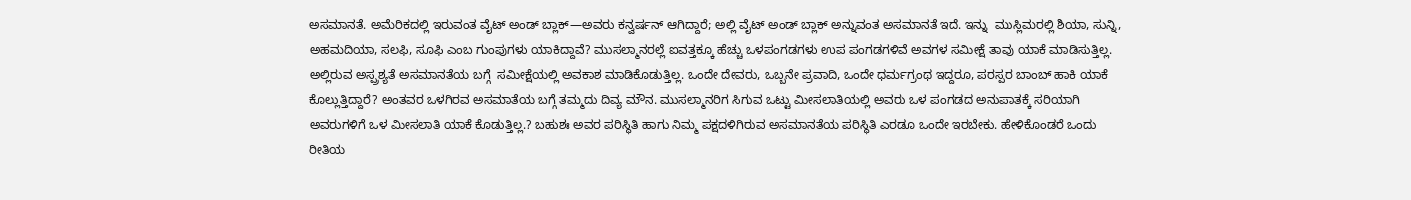ಅಸಮಾನತೆ. ಅಮೆರಿಕದಲ್ಲಿ ಇರುವಂತ ವೈಟ್ ಅಂಡ್ ಬ್ಲಾಕ್—ಅವರು ಕನ್ವರ್ಷನ್ ಆಗಿದ್ದಾರೆ; ಅಲ್ಲಿ ವೈಟ್ ಅಂಡ್ ಬ್ಲಾಕ್ ಅನ್ನುವಂತ ಅಸಮಾನತೆ ಇದೆ. ಇನ್ನು  ಮುಸ್ಲಿಮರಲ್ಲಿ ಶಿಯಾ, ಸುನ್ನಿ, ಅಹಮದಿಯಾ, ಸಲಫಿ, ಸೂಫಿ ಎಂಬ ಗುಂಪುಗಳು ಯಾಕಿದ್ದಾವೆ? ಮುಸಲ್ಮಾನರಲ್ಲೆ ಐವತ್ತಕ್ಕೂ ಹೆಚ್ಚು ಒಳಪಂಗಡಗಳು ಉಪ ಪಂಗಡಗಳಿವೆ ಅವಗಳ ಸಮೀಕ್ಷೆ ತಾವು ಯಾಕೆ ಮಾಡಿಸುತ್ತಿಲ್ಲ. ಅಲ್ಲಿರುವ ಅಸ್ಪ್ರಶ್ಯತೆ ಅಸಮಾನತೆಯ ಬಗ್ಗೆ  ಸಮೀಕ್ಷೆಯಲ್ಲಿ ಅವಕಾಶ ಮಾಡಿಕೊಡುತ್ತಿಲ್ಲ. ಒಂದೇ ದೇವರು, ಒಬ್ಬನೇ ಪ್ರವಾದಿ, ಒಂದೇ ಧರ್ಮಗ್ರಂಥ ಇದ್ದರೂ, ಪರಸ್ಪರ ಬಾಂಬ್ ಹಾಕಿ ಯಾಕೆ ಕೊಲ್ಲುತ್ತಿದ್ದಾರೆ? ಅಂತವರ ಒಳಗಿರವ ಅಸಮಾತೆಯ ಬಗ್ಗೆ ತಮ್ಮದು ದಿವ್ಯ ಮೌನ. ಮುಸಲ್ಮಾನರಿಗ ಸಿಗುವ ಒಟ್ಟು ಮೀಸಲಾತಿಯಲ್ಲಿ ಅವರು ಒಳ ಪಂಗಡದ ಅನುಪಾತಕ್ಕೆ ಸರಿಯಾಗಿ ಅವರುಗಳಿಗೆ ಒಳ ಮೀಸಲಾತಿ ಯಾಕೆ ಕೊಡುತ್ತಿಲ್ಲ.? ಬಹುಶಃ ಅವರ ಪರಿಸ್ಥಿತಿ ಹಾಗು ನಿಮ್ಮ ಪಕ್ಷದಳಿಗಿರುವ ಅಸಮಾನತೆಯ ಪರಿಸ್ಥಿತಿ ಎರಡೂ ಒಂದೇ ಇರಬೇಕು. ಹೇಳಿಕೊಂಡರೆ ಒಂದು ರೀತಿಯ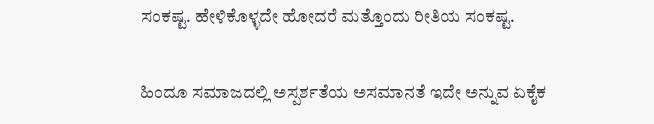ಸಂಕಷ್ಟ. ಹೇಳಿಕೊಳ್ಳದೇ ಹೋದರೆ ಮತ್ತೊಂದು ರೀತಿಯ ಸಂಕಷ್ಟ.

ಹಿಂದೂ ಸಮಾಜದಲ್ಲಿ ಅಸ್ಪರ್ಶತೆಯ ಅಸಮಾನತೆ ಇದೇ ಅನ್ನುವ ಏಕೈಕ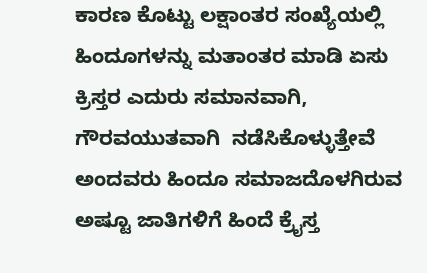ಕಾರಣ ಕೊಟ್ಟು ಲಕ್ಷಾಂತರ ಸಂಖ್ಯೆಯಲ್ಲಿ ಹಿಂದೂಗಳನ್ನು ಮತಾಂತರ ಮಾಡಿ ಏಸು ಕ್ರಿಸ್ತರ ಎದುರು ಸಮಾನವಾಗಿ, ಗೌರವಯುತವಾಗಿ  ನಡೆಸಿಕೊಳ್ಳುತ್ತೇವೆ ಅಂದವರು ಹಿಂದೂ ಸಮಾಜದೊಳಗಿರುವ ಅಷ್ಟೂ ಜಾತಿಗಳಿಗೆ ಹಿಂದೆ ಕ್ರೈಸ್ತ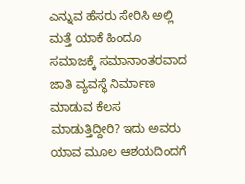ಎನ್ನುವ ಹೆಸರು ಸೇರಿಸಿ ಅಲ್ಲಿ ಮತ್ತೆ ಯಾಕೆ ಹಿಂದೂ ಸಮಾಜಕ್ಕೆ‌ ಸಮಾನಾಂತರವಾದ ಜಾತಿ ವ್ಯವಸ್ಥೆ ನಿರ್ಮಾಣ ಮಾಡುವ ಕೆಲಸ ಮಾಡುತ್ತಿದ್ದೀರಿ? ಇದು ಅವರು ಯಾವ ಮೂಲ ಆಶಯದಿಂದಗೆ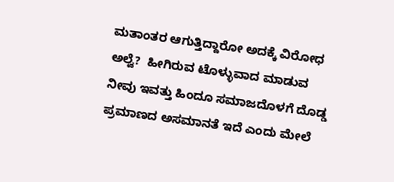ಮತಾಂತರ ಆಗುತ್ತಿದ್ದಾರೋ ಅದಕ್ಕೆ ವಿರೋಧ ಅಲ್ವೆ?  ಹೀಗಿರುವ ಟೊಳ್ಳುವಾದ ಮಾಡುವ ನೀವು ಇವತ್ತು ಹಿಂದೂ ಸಮಾಜದೊಳಗೆ ದೊಡ್ಡ ಪ್ರಮಾಣದ ಅಸಮಾನತೆ ಇದೆ ಎಂದು ಮೇಲೆ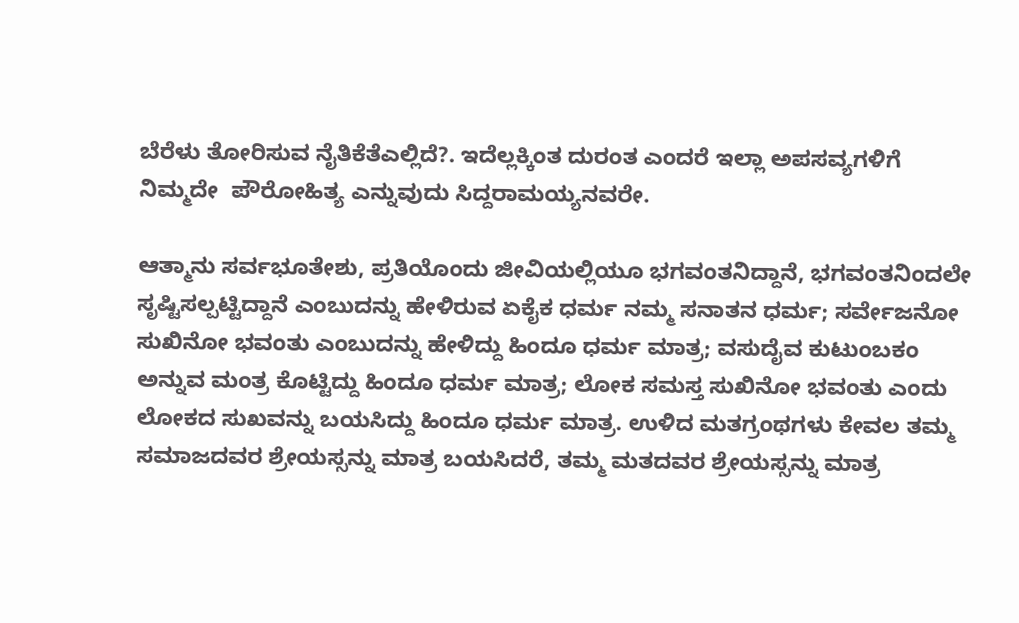ಬೆರೆಳು ತೋರಿಸುವ ನೈತಿಕೆತೆಎಲ್ಲಿದೆ?. ಇದೆಲ್ಲಕ್ಕಿಂತ ದುರಂತ ಎಂದರೆ ಇಲ್ಲಾ ಅಪಸವ್ಯಗಳಿಗೆ ನಿಮ್ಮದೇ  ಪೌರೋಹಿತ್ಯ ಎನ್ನುವುದು ಸಿದ್ದರಾಮಯ್ಯನವರೇ.

ಆತ್ಮಾನು ಸರ್ವಭೂತೇಶು, ಪ್ರತಿಯೊಂದು ಜೀವಿಯಲ್ಲಿಯೂ ಭಗವಂತನಿದ್ದಾನೆ, ಭಗವಂತನಿಂದಲೇ ಸೃಷ್ಟಿಸಲ್ಪಟ್ಟಿದ್ದಾನೆ ಎಂಬುದನ್ನು ಹೇಳಿರುವ ಏಕೈಕ ಧರ್ಮ ನಮ್ಮ ಸನಾತನ ಧರ್ಮ; ಸರ್ವೇಜನೋ ಸುಖಿನೋ ಭವಂತು ಎಂಬುದನ್ನು ಹೇಳಿದ್ದು ಹಿಂದೂ ಧರ್ಮ ಮಾತ್ರ; ವಸುದೈವ ಕುಟುಂಬಕಂ ಅನ್ನುವ ಮಂತ್ರ ಕೊಟ್ಟಿದ್ದು ಹಿಂದೂ ಧರ್ಮ ಮಾತ್ರ; ಲೋಕ ಸಮಸ್ತ ಸುಖಿನೋ ಭವಂತು ಎಂದು ಲೋಕದ ಸುಖವನ್ನು ಬಯಸಿದ್ದು ಹಿಂದೂ ಧರ್ಮ ಮಾತ್ರ. ಉಳಿದ ಮತಗ್ರಂಥಗಳು ಕೇವಲ ತಮ್ಮ ಸಮಾಜದವರ ಶ್ರೇಯಸ್ಸನ್ನು ಮಾತ್ರ ಬಯಸಿದರೆ, ತಮ್ಮ ಮತದವರ ಶ್ರೇಯಸ್ಸನ್ನು ಮಾತ್ರ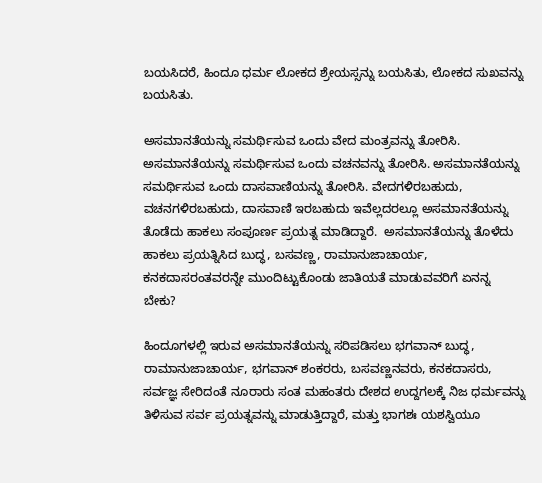ಬಯಸಿದರೆ, ಹಿಂದೂ ಧರ್ಮ ಲೋಕದ ಶ್ರೇಯಸ್ಸನ್ನು ಬಯಸಿತು, ಲೋಕದ ಸುಖವನ್ನು ಬಯಸಿತು.

ಅಸಮಾನತೆಯನ್ನು ಸಮರ್ಥಿಸುವ ಒಂದು ವೇದ ಮಂತ್ರವನ್ನು ತೋರಿಸಿ. ಅಸಮಾನತೆಯನ್ನು ಸಮರ್ಥಿಸುವ ಒಂದು ವಚನವನ್ನು ತೋರಿಸಿ. ಅಸಮಾನತೆಯನ್ನು ಸಮರ್ಥಿಸುವ ಒಂದು ದಾಸವಾಣಿಯನ್ನು ತೋರಿಸಿ. ವೇದಗಳಿರಬಹುದು, ವಚನಗಳಿರಬಹುದು, ದಾಸವಾಣಿ ಇರಬಹುದು ಇವೆಲ್ಲದರಲ್ಲೂ ಅಸಮಾನತೆಯನ್ನು ತೊಡೆದು ಹಾಕಲು ಸಂಪೂರ್ಣ ಪ್ರಯತ್ನ ಮಾಡಿದ್ದಾರೆ.  ಅಸಮಾನತೆಯನ್ನು ತೊಳೆದು ಹಾಕಲು ಪ್ರಯತ್ನಿಸಿದ ಬುದ್ಧ, ಬಸವಣ್ಣ, ರಾಮಾನುಜಾಚಾರ್ಯ, ಕನಕದಾಸರಂತವರನ್ನೇ ಮುಂದಿಟ್ಟುಕೊಂಡು ಜಾತಿಯತೆ ಮಾಡುವವರಿಗೆ ಏನನ್ನ ಬೇಕು?

ಹಿಂದೂಗಳಲ್ಲಿ ಇರುವ ಅಸಮಾನತೆಯನ್ನು ಸರಿಪಡಿಸಲು ಭಗವಾನ್ ಬುದ್ಧ, ರಾಮಾನುಜಾಚಾರ್ಯ, ಭಗವಾನ್ ಶಂಕರರು, ಬಸವಣ್ಣನವರು, ಕನಕದಾಸರು, ಸರ್ವಜ್ಞ ಸೇರಿದಂತೆ ನೂರಾರು ಸಂತ ಮಹಂತರು ದೇಶದ ಉದ್ದಗಲಕ್ಕೆ ನಿಜ ಧರ್ಮವನ್ನು ತಿಳಿಸುವ ಸರ್ವ ಪ್ರಯತ್ನವನ್ನು ಮಾಡುತ್ತಿದ್ದಾರೆ, ಮತ್ತು ಭಾಗಶಃ ಯಶಸ್ವಿಯೂ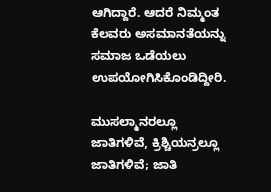ಆಗಿದ್ದಾರೆ. ಆದರೆ ನಿಮ್ಮಂತ ಕೆಲವರು ಅಸಮಾನತೆಯನ್ನು ಸಮಾಜ ಒಡೆಯಲು ಉಪಯೋಗಿಸಿಕೊಂಡಿದ್ದೀರಿ.

ಮುಸಲ್ಮಾನರಲ್ಲೂ ಜಾತಿಗಳಿವೆ, ಕ್ರಿಶ್ಚಿಯನ್ರಲ್ಲೂ ಜಾತಿಗಳಿವೆ; ಜಾತಿ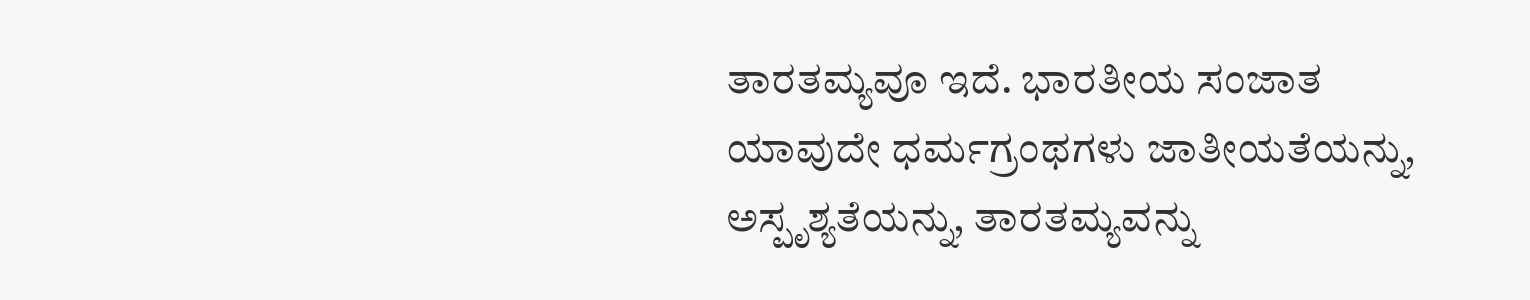ತಾರತಮ್ಯವೂ ಇದೆ. ಭಾರತೀಯ ಸಂಜಾತ ಯಾವುದೇ ಧರ್ಮಗ್ರಂಥಗಳು ಜಾತೀಯತೆಯನ್ನು, ಅಸ್ಪೃಶ್ಯತೆಯನ್ನು, ತಾರತಮ್ಯವನ್ನು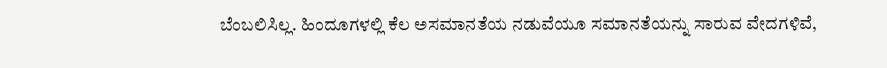ಬೆಂಬಲಿಸಿಲ್ಲ. ಹಿಂದೂಗಳಲ್ಲಿ ಕೆಲ ಅಸಮಾನತೆಯ ನಡುವೆಯೂ ಸಮಾನತೆಯನ್ನು ಸಾರುವ ವೇದಗಳಿವೆ,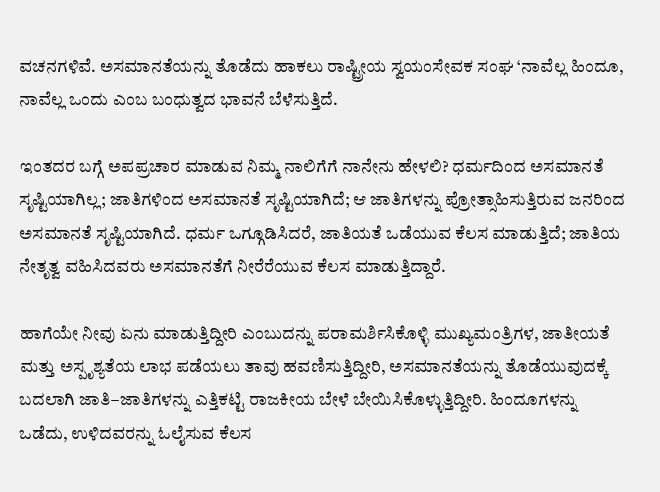ವಚನಗಳಿವೆ. ಅಸಮಾನತೆಯನ್ನು ತೊಡೆದು ಹಾಕಲು ರಾಷ್ಟ್ರೀಯ ಸ್ವಯಂಸೇವಕ ಸಂಘ ‘ನಾವೆಲ್ಲ ಹಿಂದೂ, ನಾವೆಲ್ಲ ಒಂದು ಎಂಬ ಬಂಧುತ್ವದ ಭಾವನೆ ಬೆಳೆಸುತ್ತಿದೆ.

ಇಂತದರ ಬಗ್ಗೆ ಅಪಪ್ರಚಾರ ಮಾಡುವ ನಿಮ್ಮ ನಾಲಿಗೆಗೆ ನಾನೇನು ಹೇಳಲಿ? ಧರ್ಮದಿಂದ ಅಸಮಾನತೆ ಸೃಷ್ಟಿಯಾಗಿಲ್ಲ; ಜಾತಿಗಳಿಂದ ಅಸಮಾನತೆ ಸೃಷ್ಟಿಯಾಗಿದೆ; ಆ ಜಾತಿಗಳನ್ನು ಪ್ರೋತ್ಸಾಹಿಸುತ್ತಿರುವ ಜನರಿಂದ ಅಸಮಾನತೆ ಸೃಷ್ಟಿಯಾಗಿದೆ. ಧರ್ಮ ಒಗ್ಗೂಡಿಸಿದರೆ, ಜಾತಿಯತೆ ಒಡೆಯುವ ಕೆಲಸ ಮಾಡುತ್ತಿದೆ; ಜಾತಿಯ ನೇತೃತ್ವ ವಹಿಸಿದವರು ಅಸಮಾನತೆಗೆ ನೀರೆರೆಯುವ ಕೆಲಸ ಮಾಡುತ್ತಿದ್ದಾರೆ.

ಹಾಗೆಯೇ ನೀವು ಏನು ಮಾಡುತ್ತಿದ್ದೀರಿ ಎಂಬುದನ್ನು ಪರಾಮರ್ಶಿಸಿಕೊಳ್ಳಿ ಮುಖ್ಯಮಂತ್ರಿಗಳ, ಜಾತೀಯತೆ ಮತ್ತು ಅಸ್ಪೃಶ್ಯತೆಯ ಲಾಭ ಪಡೆಯಲು ತಾವು ಹವಣಿಸುತ್ತಿದ್ದೀರಿ, ಅಸಮಾನತೆಯನ್ನು ತೊಡೆಯುವುದಕ್ಕೆ ಬದಲಾಗಿ ಜಾತಿ–ಜಾತಿಗಳನ್ನು ಎತ್ತಿಕಟ್ಟಿ ರಾಜಕೀಯ ಬೇಳೆ ಬೇಯಿಸಿಕೊಳ್ಳುತ್ತಿದ್ದೀರಿ. ಹಿಂದೂಗಳನ್ನು ಒಡೆದು, ಉಳಿದವರನ್ನು ಓಲೈಸುವ ಕೆಲಸ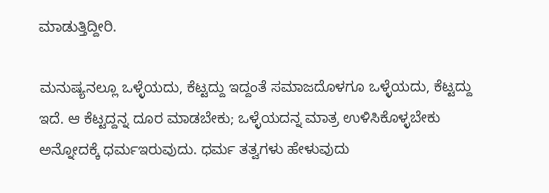ಮಾಡುತ್ತಿದ್ದೀರಿ.

ಮನುಷ್ಯನಲ್ಲೂ ಒಳ್ಳೆಯದು, ಕೆಟ್ಟದ್ದು ಇದ್ದಂತೆ ಸಮಾಜದೊಳಗೂ ಒಳ್ಳೆಯದು, ಕೆಟ್ಟದ್ದು ಇದೆ. ಆ ಕೆಟ್ಟದ್ದನ್ನ ದೂರ ಮಾಡಬೇಕು; ಒಳ್ಳೆಯದನ್ನ ಮಾತ್ರ ಉಳಿಸಿಕೊಳ್ಳಬೇಕು ಅನ್ನೋದಕ್ಕೆ ಧರ್ಮಇರುವುದು. ಧರ್ಮ ತತ್ವಗಳು ಹೇಳುವುದು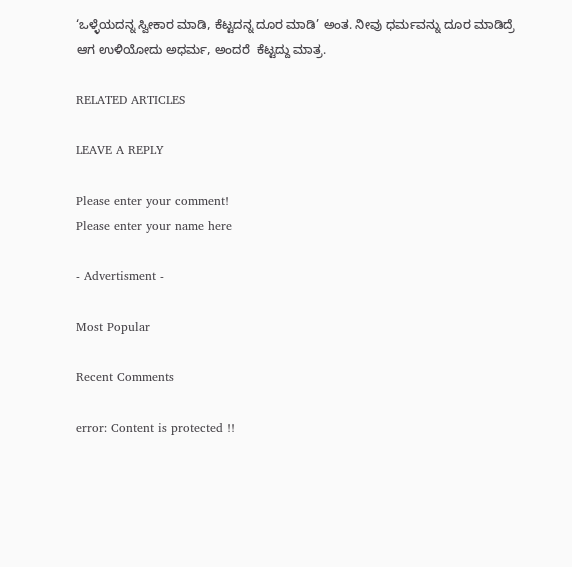‘ಒಳ್ಳೆಯದನ್ನ ಸ್ವೀಕಾರ ಮಾಡಿ, ಕೆಟ್ಟದನ್ನ ದೂರ ಮಾಡಿ’ ಅಂತ. ನೀವು ಧರ್ಮವನ್ನು ದೂರ ಮಾಡಿದ್ರೆ ಆಗ ಉಳಿಯೋದು ಅಧರ್ಮ, ಅಂದರೆ  ಕೆಟ್ಟದ್ದು ಮಾತ್ರ.

RELATED ARTICLES

LEAVE A REPLY

Please enter your comment!
Please enter your name here

- Advertisment -

Most Popular

Recent Comments

error: Content is protected !!